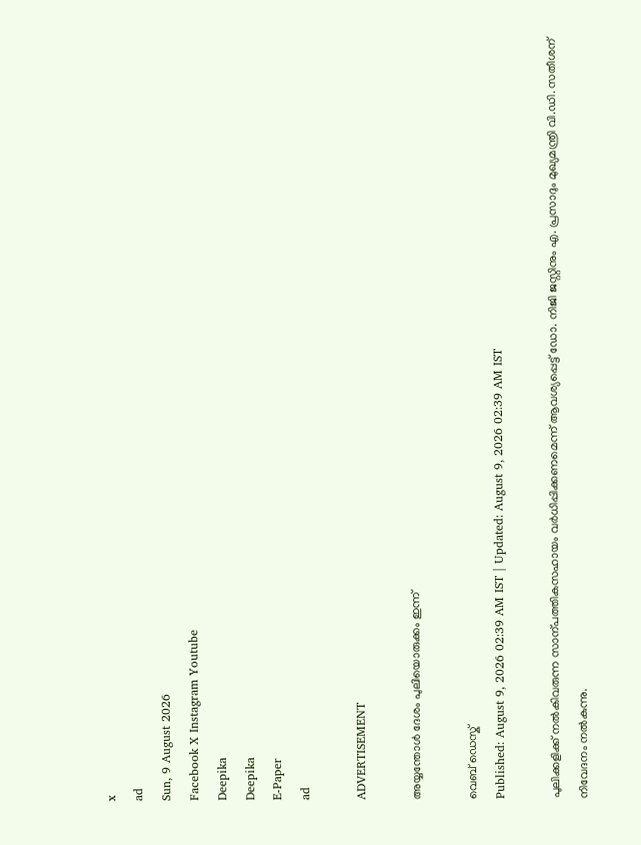x
ad
Sun, 9 August 2026
Facebook X Instagram Youtube
Deepika
Deepika
E-Paper
ad

ADVERTISEMENT

അയ്യന്തോൾ ദേശം പുലിയൊരുക്കം ഇന്ന്

വെബ് ഡെസ്ക്
Published: August 9, 2026 02:39 AM IST | Updated: August 9, 2026 02:39 AM IST

പുലിക്കളിക്ക് നൽകിവരുന്ന സാന്പത്തികസഹായം വർധിപ്പിക്കണമെന്ന് ആവശ്യപ്പെട്ട് ഡോ. നിജി ജസ്റ്റിനും എ. പ്രസാദും മുഖ്യമന്ത്രി വി.ഡി. സതീശന് നിവേദനം നൽകുന്നു.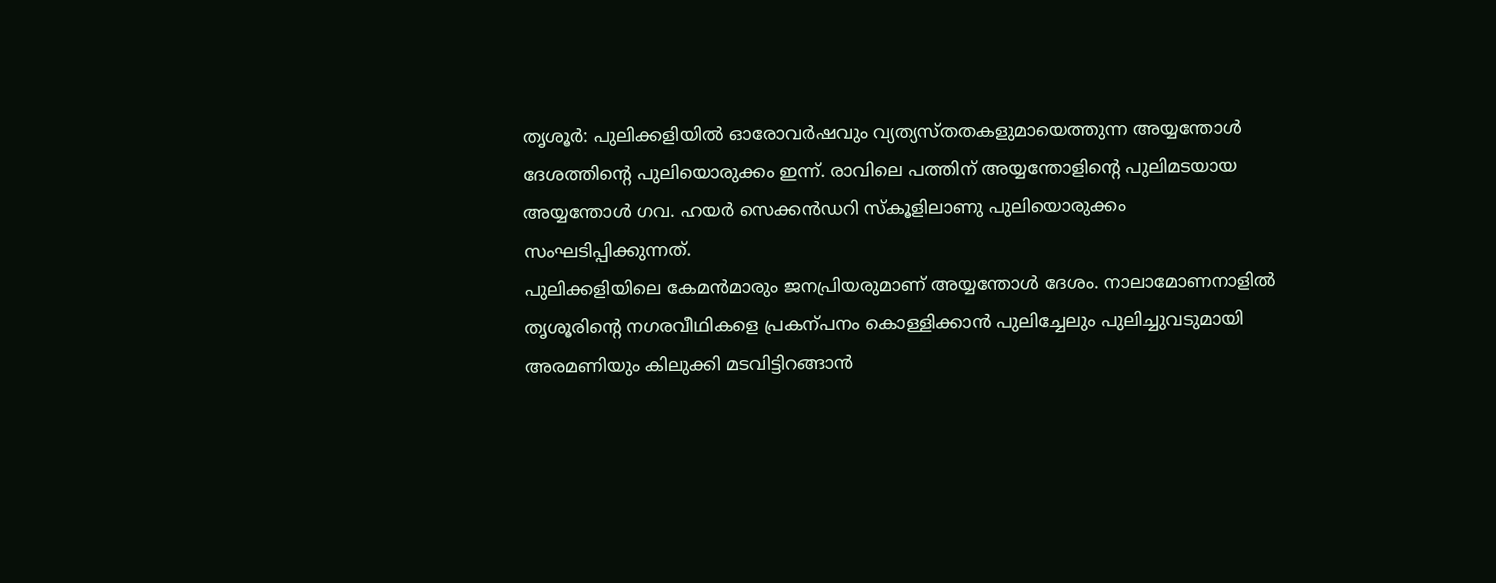തൃശൂർ: പുലിക്കളിയിൽ ഓരോവർഷവും വ്യത്യസ്തതകളുമായെത്തുന്ന അയ്യന്തോൾ ദേശത്തിന്‍റെ പുലിയൊരുക്കം ഇന്ന്. രാവിലെ പത്തിന് അയ്യന്തോളിന്‍റെ പുലിമടയായ അയ്യന്തോൾ ഗവ. ഹയർ സെക്കൻഡറി സ്കൂളിലാണു പുലിയൊരുക്കം സംഘടിപ്പിക്കുന്നത്.
പുലിക്കളിയിലെ കേമൻമാരും ജനപ്രിയരുമാണ് അയ്യന്തോൾ ദേശം. നാലാമോണനാളിൽ തൃശൂരിന്‍റെ നഗരവീഥികളെ പ്രകന്പനം കൊള്ളിക്കാൻ പുലിച്ചേലും പുലിച്ചുവടുമായി അരമണിയും കിലുക്കി മടവിട്ടിറങ്ങാൻ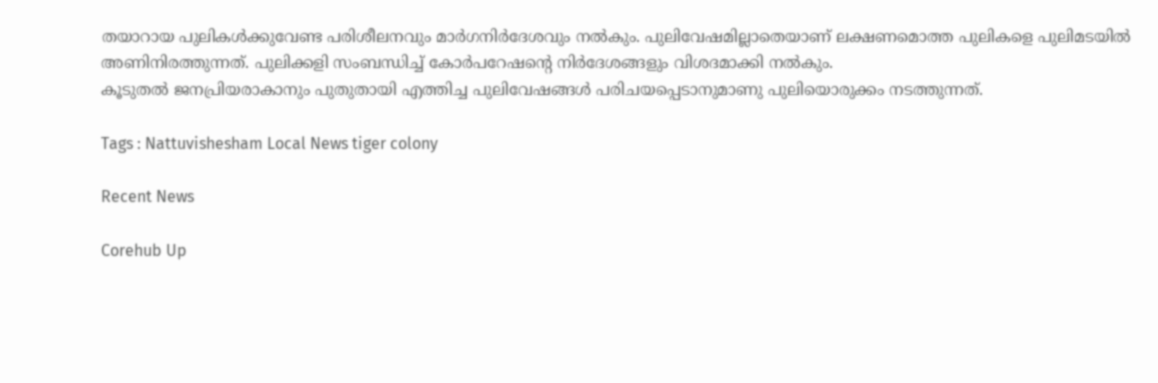തയാറായ പുലികൾക്കുവേണ്ട പരിശീലനവും മാർഗനിർദേശവും നൽകും. പുലിവേഷമില്ലാതെയാണ് ലക്ഷണമൊത്ത പുലികളെ പുലിമടയിൽ അണിനിരത്തുന്നത്. പുലിക്കളി സംബന്ധിച്ച് കോർപറേഷന്‍റെ നിർദേശങ്ങളും വിശദമാക്കി നൽകും.
കൂടുതൽ ജനപ്രിയരാകാനും പുതുതായി എത്തിച്ച പുലിവേഷങ്ങൾ പരിചയപ്പെടാനുമാണു പുലിയൊരുക്കം നടത്തുന്നത്.

Tags : Nattuvishesham Local News tiger colony

Recent News

Corehub Up